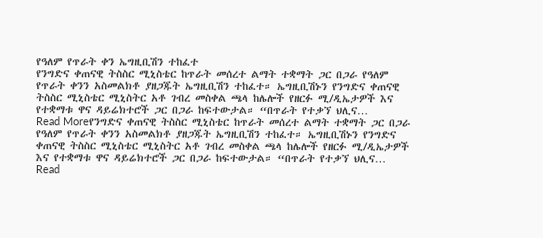የዓለም የጥራት ቀን ኤግዚቢሽን ተከፈተ
የንግድና ቀጠናዊ ትስስር ሚኒስቴር ከጥራት መሰረተ ልማት ተቋማት ጋር በጋራ የዓለም የጥራት ቀንን አስመልክቶ ያዘጋጁት ኤግዚቢሽን ተከፈተ። ኤግዚቢሽኑን የንግድና ቀጠናዊ ትስስር ሚኒስቴር ሚኒስትር አቶ ገብረ መስቀል ጫላ ከሌሎች የዘርፉ ሚ/ዲኤታዎች እና የተቋማቱ ዋና ዳይሬክተሮች ጋር በጋራ ከፍተውታል። “በጥራት የተቃኘ ህሊና…
Read Moreየንግድና ቀጠናዊ ትስስር ሚኒስቴር ከጥራት መሰረተ ልማት ተቋማት ጋር በጋራ የዓለም የጥራት ቀንን አስመልክቶ ያዘጋጁት ኤግዚቢሽን ተከፈተ። ኤግዚቢሽኑን የንግድና ቀጠናዊ ትስስር ሚኒስቴር ሚኒስትር አቶ ገብረ መስቀል ጫላ ከሌሎች የዘርፉ ሚ/ዲኤታዎች እና የተቋማቱ ዋና ዳይሬክተሮች ጋር በጋራ ከፍተውታል። “በጥራት የተቃኘ ህሊና…
Read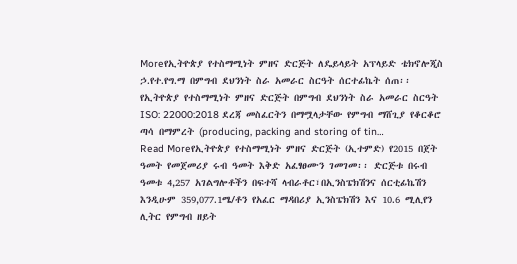Moreየኢትዮጵያ የተስማሚነት ምዘና ድርጅት ለዴይላይት አፕላይድ ቴክኖሎጂስ ኃ.የተ.የግ.ማ በምግብ ደህንነት ስራ አመራር ስርዓት ሰርተፊኬት ሰጠ፡፡ የኢትዮጵያ የተስማሚነት ምዘና ድርጅት በምግብ ደህንነት ስራ አመራር ስርዓት ISO: 22000:2018 ደረጃ መስፈርትን በማሟላታቸው የምግብ ማሸጊያ የቆርቆሮ ጣሳ በማምረት (producing, packing and storing of tin…
Read Moreየኢትዮጵያ የተስማሚነት ምዘና ድርጅት (ኢተምድ) የ2015 በጀት ዓመት የመጀመሪያ ሩብ ዓመት እቅድ አፈፃፀሙን ገመገመ፡፡ ድርጅቱ በሩብ ዓመቱ 4,257 አገልግሎቶችን በፍተሻ ላብራቶር፣በኢንስፔክሽንና ሰርቲፊኬሽን እንዲሁም 359,077.1ሜ/ቶን የአፈር ማዳበሪያ ኢንስፔክሽን እና 10.6 ሚሊየን ሊትር የምግብ ዘይት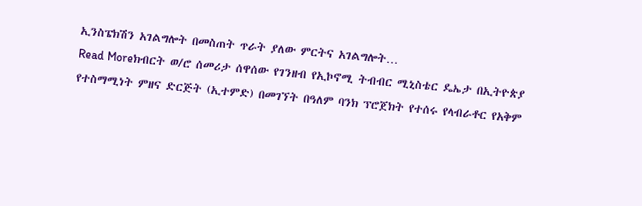ኢንስፔክሽን አገልግሎት በመስጠት ጥራት ያለው ምርትና አገልግሎት…
Read Moreክብርት ወ/ሮ ሰመሪታ ሰዋሰው የገንዘብ የኢኮኖሚ ትብብር ሚኒስቴር ዴኤታ በኢትዮጵያ የተስማሚነት ምዘና ድርጅት (ኢተምድ) በመገኘት በዓለም ባንክ ፕሮጀክት የተሰሩ የላብራቶር የአቅም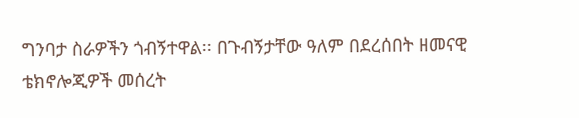ግንባታ ስራዎችን ጎብኝተዋል፡፡ በጉብኝታቸው ዓለም በደረሰበት ዘመናዊ ቴክኖሎጂዎች መሰረት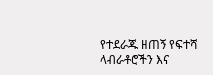የተደራጁ ዘጠኝ የፍተሻ ላብራቶሮችን እና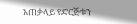አጠቃላይ የድርጅቱን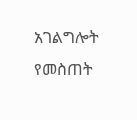አገልግሎት የመስጠት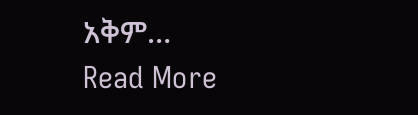አቅም…
Read More